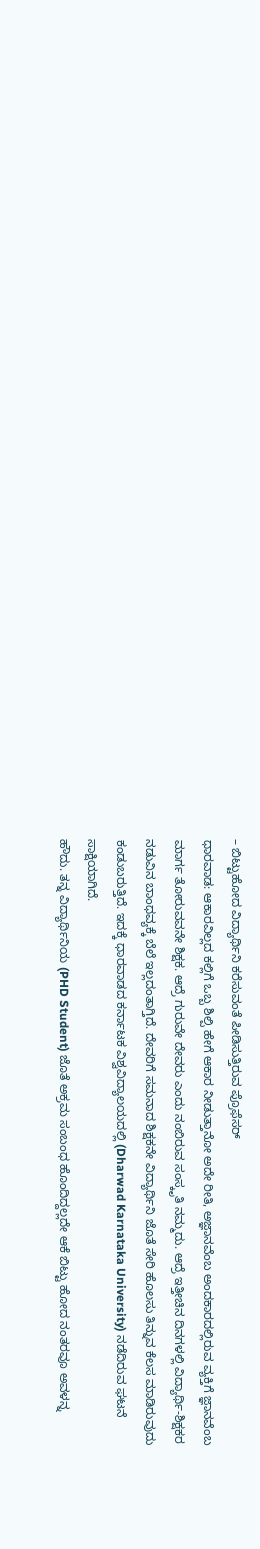– ಬಿಟ್ಟುಹೋದ ವಿದ್ಯಾರ್ಥಿನಿ ಕರೆಸುವಂತೆ ಪೀಡಿಸುತ್ತಿರುವ ಪ್ರೊಫೆಸರ್
ಧಾರವಾಡ: ಆಕಾರವಿಲ್ಲದ ಕಲ್ಲಿಗೆ ಒಬ್ಬ ಶಿಲ್ಪಿ ಹೇಗೆ ಆಕಾರ ನೀಡುತ್ತಾನೋ ಅದೇ ರೀತಿ, ಅಜ್ಞಾನವೆಂಬ ಅಂದಕಾರದಲ್ಲಿರುವ ವ್ಯಕ್ತಿಗೆ ಜ್ಞಾನವೆಂಬ ಮಾರ್ಗ ತೋರುವವನೇ ಶಿಕ್ಷಕ. ಆದ್ರೆ ಗುರುವೇ ದೇವರು ಎಂದು ನಂಬಿರುವ ಸಂಸ್ಕೃತಿ ನಮ್ಮದು. ಆದ್ರೆ ಇತ್ತೀಚಿನ ದಿನಗಳಲ್ಲಿ ವಿದ್ಯಾರ್ಥಿ-ಶಿಕ್ಷಕರ ನಡುವಿನ ಬಾಂಧವ್ಯಕ್ಕೆ ಬೆಲೆ ಇಲ್ಲದಂತಾಗ್ತಿದೆ. ದೇವರಿಗೆ ಸಮನಾದ ಶಿಕ್ಷಕನೇ ವಿದ್ಯಾರ್ಥಿನಿ ಜೊತೆ ಸೇರಿ ಹೊಲಸು ತಿನ್ನುವ ಕೆಲಸ ಮಾಡಿರುವುದು ಕಂಡುಬರುತ್ತಿದೆ. ಇದಕ್ಕೆ ಧಾರವಾಡದ ಕರ್ನಾಟಕ ವಿಶ್ವವಿದ್ಯಾಲಯದಲ್ಲಿ (Dharwad Karnataka University) ನಡೆದಿರುವ ಘಟನೆ ಸಾಕ್ಷಿಯಾಗಿದೆ.
ಹೌದು. ತನ್ನ ವಿದ್ಯಾರ್ಥಿನಿಯ (PHD Student) ಜೊತೆ ಅಕ್ರಮ ಸಂಬಂಧ ಹೊಂದಿದ್ದಲ್ಲದೇ ಆಕೆ ಬಿಟ್ಟು ಹೋದ ನಂತರವೂ ಅವಳನ್ನ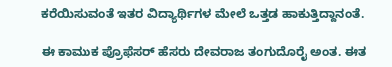ಕರೆಯಿಸುವಂತೆ ಇತರ ವಿದ್ಯಾರ್ಥಿಗಳ ಮೇಲೆ ಒತ್ತಡ ಹಾಕುತ್ತಿದ್ದಾನಂತೆ.

ಈ ಕಾಮುಕ ಪ್ರೊಫೆಸರ್ ಹೆಸರು ದೇವರಾಜ ತಂಗುದೊರೈ ಅಂತ. ಈತ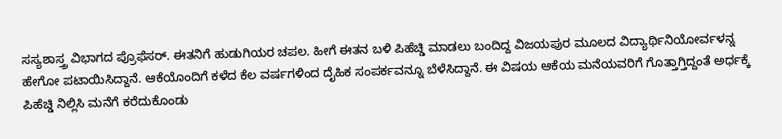ಸಸ್ಯಶಾಸ್ತ್ರ ವಿಭಾಗದ ಪ್ರೊಫೆಸರ್. ಈತನಿಗೆ ಹುಡುಗಿಯರ ಚಪಲ. ಹೀಗೆ ಈತನ ಬಳಿ ಪಿಹೆಚ್ಡಿ ಮಾಡಲು ಬಂದಿದ್ದ ವಿಜಯಪುರ ಮೂಲದ ವಿದ್ಯಾರ್ಥಿನಿಯೋರ್ವಳನ್ನ ಹೇಗೋ ಪಟಾಯಿಸಿದ್ದಾನೆ. ಆಕೆಯೊಂದಿಗೆ ಕಳೆದ ಕೆಲ ವರ್ಷಗಳಿಂದ ದೈಹಿಕ ಸಂಪರ್ಕವನ್ನೂ ಬೆಳೆಸಿದ್ದಾನೆ. ಈ ವಿಷಯ ಆಕೆಯ ಮನೆಯವರಿಗೆ ಗೊತ್ತಾಗ್ತಿದ್ದಂತೆ ಅರ್ಧಕ್ಕೆ ಪಿಹೆಚ್ಡಿ ನಿಲ್ಲಿಸಿ ಮನೆಗೆ ಕರೆದುಕೊಂಡು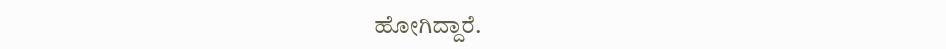ಹೋಗಿದ್ದಾರೆ.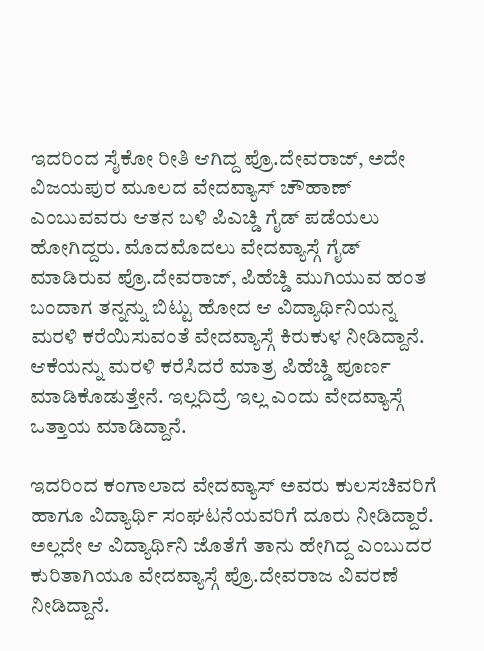ಇದರಿಂದ ಸೈಕೋ ರೀತಿ ಆಗಿದ್ದ ಪ್ರೊ.ದೇವರಾಜ್, ಅದೇ ವಿಜಯಪುರ ಮೂಲದ ವೇದವ್ಯಾಸ್ ಚೌಹಾಣ್ ಎಂಬುವವರು ಆತನ ಬಳಿ ಪಿಎಚ್ಡಿ ಗೈಡ್ ಪಡೆಯಲು ಹೋಗಿದ್ದರು. ಮೊದಮೊದಲು ವೇದವ್ಯಾಸ್ಗೆ ಗೈಡ್ ಮಾಡಿರುವ ಪ್ರೊ.ದೇವರಾಜ್, ಪಿಹೆಚ್ಡಿ ಮುಗಿಯುವ ಹಂತ ಬಂದಾಗ ತನ್ನನ್ನು ಬಿಟ್ಟು ಹೋದ ಆ ವಿದ್ಯಾರ್ಥಿನಿಯನ್ನ ಮರಳಿ ಕರೆಯಿಸುವಂತೆ ವೇದವ್ಯಾಸ್ಗೆ ಕಿರುಕುಳ ನೀಡಿದ್ದಾನೆ. ಆಕೆಯನ್ನು ಮರಳಿ ಕರೆಸಿದರೆ ಮಾತ್ರ ಪಿಹೆಚ್ಡಿ ಪೂರ್ಣ ಮಾಡಿಕೊಡುತ್ತೇನೆ. ಇಲ್ಲದಿದ್ರೆ ಇಲ್ಲ ಎಂದು ವೇದವ್ಯಾಸ್ಗೆ ಒತ್ತಾಯ ಮಾಡಿದ್ದಾನೆ.

ಇದರಿಂದ ಕಂಗಾಲಾದ ವೇದವ್ಯಾಸ್ ಅವರು ಕುಲಸಚಿವರಿಗೆ ಹಾಗೂ ವಿದ್ಯಾರ್ಥಿ ಸಂಘಟನೆಯವರಿಗೆ ದೂರು ನೀಡಿದ್ದಾರೆ. ಅಲ್ಲದೇ ಆ ವಿದ್ಯಾರ್ಥಿನಿ ಜೊತೆಗೆ ತಾನು ಹೇಗಿದ್ದ ಎಂಬುದರ ಕುರಿತಾಗಿಯೂ ವೇದವ್ಯಾಸ್ಗೆ ಪ್ರೊ.ದೇವರಾಜ ವಿವರಣೆ ನೀಡಿದ್ದಾನೆ.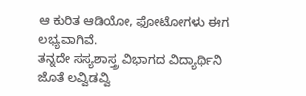ಆ ಕುರಿತ ಆಡಿಯೋ, ಫೋಟೋಗಳು ಈಗ ಲಭ್ಯವಾಗಿವೆ.
ತನ್ನದೇ ಸಸ್ಯಶಾಸ್ತ್ರ ವಿಭಾಗದ ವಿದ್ಯಾರ್ಥಿನಿ ಜೊತೆ ಲವ್ವಿಡವ್ವಿ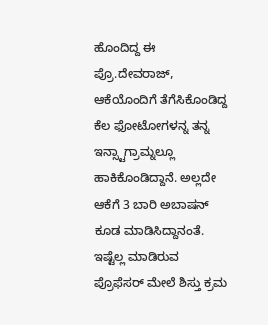ಹೊಂದಿದ್ದ ಈ ಪ್ರೊ.ದೇವರಾಜ್, ಆಕೆಯೊಂದಿಗೆ ತೆಗೆಸಿಕೊಂಡಿದ್ದ ಕೆಲ ಫೋಟೋಗಳನ್ನ ತನ್ನ ಇನ್ಸ್ಟಾಗ್ರಾಮ್ನಲ್ಲೂ ಹಾಕಿಕೊಂಡಿದ್ದಾನೆ. ಅಲ್ಲದೇ ಆಕೆಗೆ 3 ಬಾರಿ ಅಬಾಷನ್ ಕೂಡ ಮಾಡಿಸಿದ್ದಾನಂತೆ. ಇಷ್ಟೆಲ್ಲ ಮಾಡಿರುವ ಪ್ರೊಫೆಸರ್ ಮೇಲೆ ಶಿಸ್ತು ಕ್ರಮ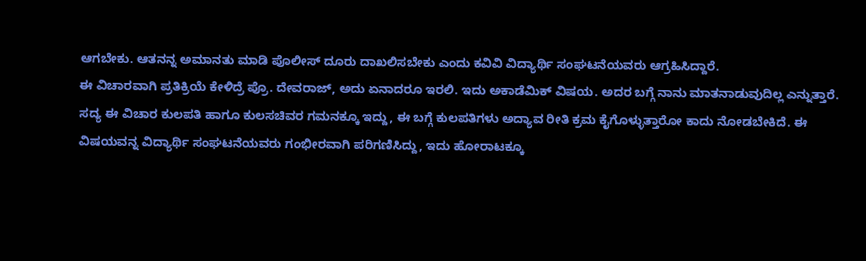ಆಗಬೇಕು. ಆತನನ್ನ ಅಮಾನತು ಮಾಡಿ ಪೊಲೀಸ್ ದೂರು ದಾಖಲಿಸಬೇಕು ಎಂದು ಕವಿವಿ ವಿದ್ಯಾರ್ಥಿ ಸಂಘಟನೆಯವರು ಆಗ್ರಹಿಸಿದ್ದಾರೆ.
ಈ ವಿಚಾರವಾಗಿ ಪ್ರತಿಕ್ರಿಯೆ ಕೇಳಿದ್ರೆ ಪ್ರೊ. ದೇವರಾಜ್, ಅದು ಏನಾದರೂ ಇರಲಿ. ಇದು ಅಕಾಡೆಮಿಕ್ ವಿಷಯ. ಅದರ ಬಗ್ಗೆ ನಾನು ಮಾತನಾಡುವುದಿಲ್ಲ ಎನ್ನುತ್ತಾರೆ.
ಸದ್ಯ ಈ ವಿಚಾರ ಕುಲಪತಿ ಹಾಗೂ ಕುಲಸಚಿವರ ಗಮನಕ್ಕೂ ಇದ್ದು, ಈ ಬಗ್ಗೆ ಕುಲಪತಿಗಳು ಅದ್ಯಾವ ರೀತಿ ಕ್ರಮ ಕೈಗೊಳ್ಳುತ್ತಾರೋ ಕಾದು ನೋಡಬೇಕಿದೆ. ಈ ವಿಷಯವನ್ನ ವಿದ್ಯಾರ್ಥಿ ಸಂಘಟನೆಯವರು ಗಂಭೀರವಾಗಿ ಪರಿಗಣಿಸಿದ್ದು, ಇದು ಹೋರಾಟಕ್ಕೂ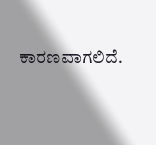ಕಾರಣವಾಗಲಿದೆ.